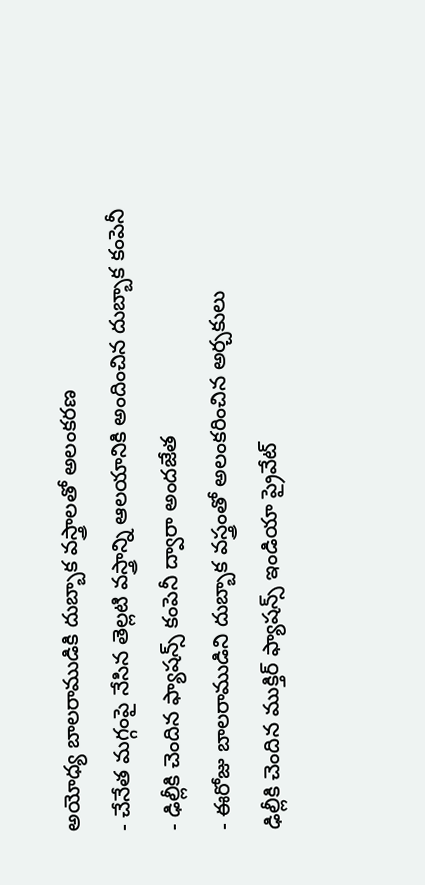అయోధ్య బాలరాముడికి దుబ్బాక వస్త్రాలతో అలంకరణ
- చేనేత మగ్గంపై నేసిన తెల్లటి వస్త్రాన్ని ఆలయానికి అందించిన దుబ్బాక కంపెనీ
- ఢిల్లీకి చెందిన ఫ్యాషన్స్ కంపెనీ ద్వారా అందజేత
- ఈరోజు బాలరాముడిని దుబ్బాక వస్త్రంతో అలంకరించిన అర్చకులు
ఢిల్లీకి చెందిన ముక్తిర్ ఫ్యాషన్స్ ఇండియా ప్రైవేట్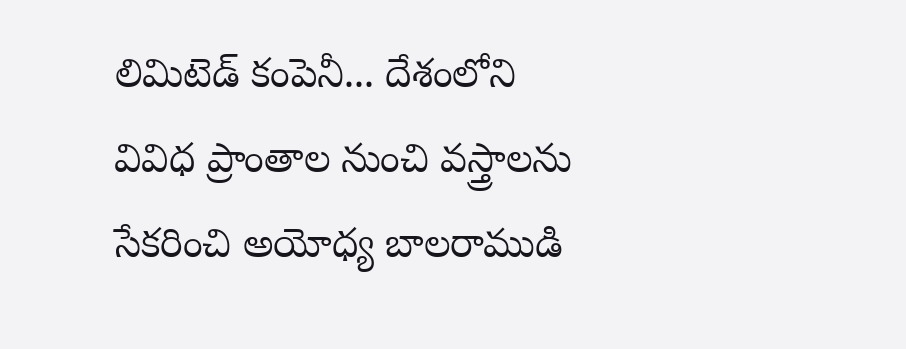లిమిటెడ్ కంపెనీ... దేశంలోని వివిధ ప్రాంతాల నుంచి వస్త్రాలను సేకరించి అయోధ్య బాలరాముడి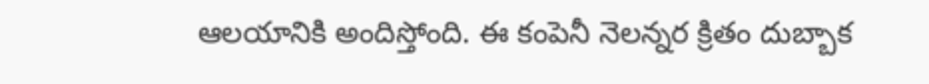ఆలయానికి అందిస్తోంది. ఈ కంపెనీ నెలన్నర క్రితం దుబ్బాక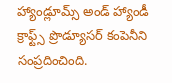హ్యాండ్లూమ్స్ అండ్ హ్యాండీ క్రాఫ్ట్స్ ప్రొడ్యూసర్ కంపెనీని సంప్రదించింది.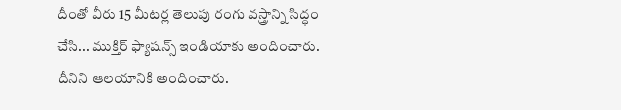దీంతో వీరు 15 మీటర్ల తెలుపు రంగు వస్త్రాన్ని సిద్ధం చేసి... ముక్తిర్ ఫ్యాషన్స్ ఇండియాకు అందించారు. దీనిని ఆలయానికి అందించారు.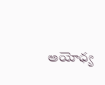అయోధ్య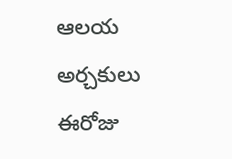ఆలయ అర్చకులు ఈరోజు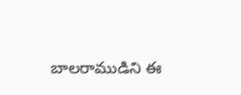బాలరాముడిని ఈ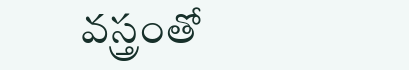వస్త్రంతో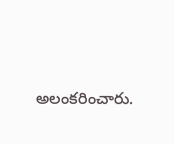అలంకరించారు.